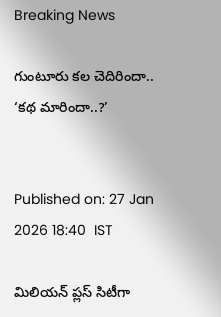Breaking News

గుంటూరు కల చెదిరిందా.. ‘కథ మారిందా..?’


Published on: 27 Jan 2026 18:40  IST

మిలియన్‌ ప్లస్‌ సిటీగా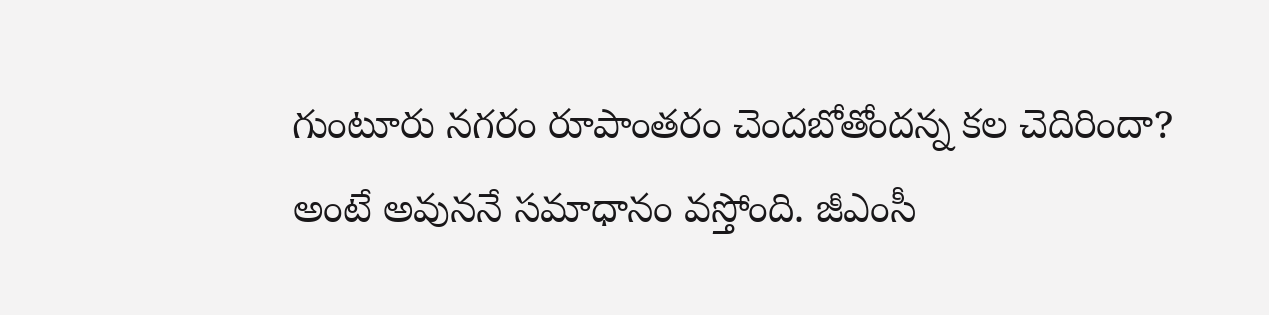గుంటూరు నగరం రూపాంతరం చెందబోతోందన్న కల చెదిరిందా? అంటే అవుననే సమాధానం వస్తోంది. జీఎంసీ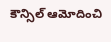కౌన్సిల్‌ ఆమోదించి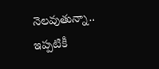నెలవుతున్నా.. ఇప్పటికీ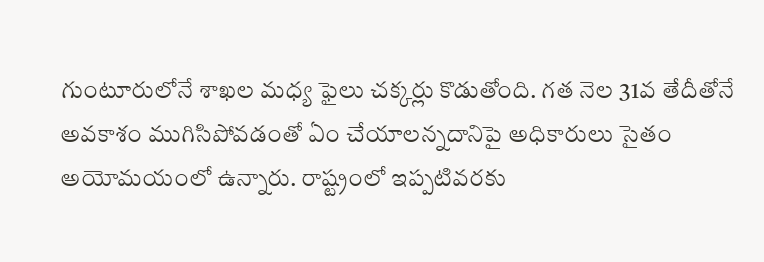గుంటూరులోనే శాఖల మధ్య ఫైలు చక్కర్లు కొడుతోంది. గత నెల 31వ తేదీతోనే అవకాశం ముగిసిపోవడంతో ఏం చేయాలన్నదానిపై అధికారులు సైతం అయోమయంలో ఉన్నారు. రాష్ట్రంలో ఇప్పటివరకు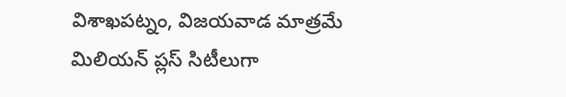విశాఖపట్నం, విజయవాడ మాత్రమే మిలియన్‌ ప్లస్‌ సిటీలుగా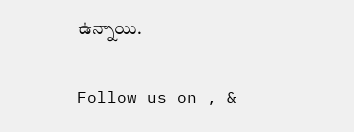ఉన్నాయి.

Follow us on , &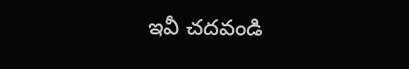ఇవీ చదవండి